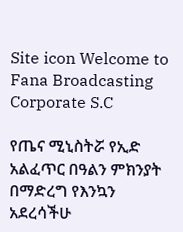Site icon Welcome to Fana Broadcasting Corporate S.C

የጤና ሚኒስትሯ የኢድ አልፈጥር በዓልን ምክንያት በማድረግ የእንኳን አደረሳችሁ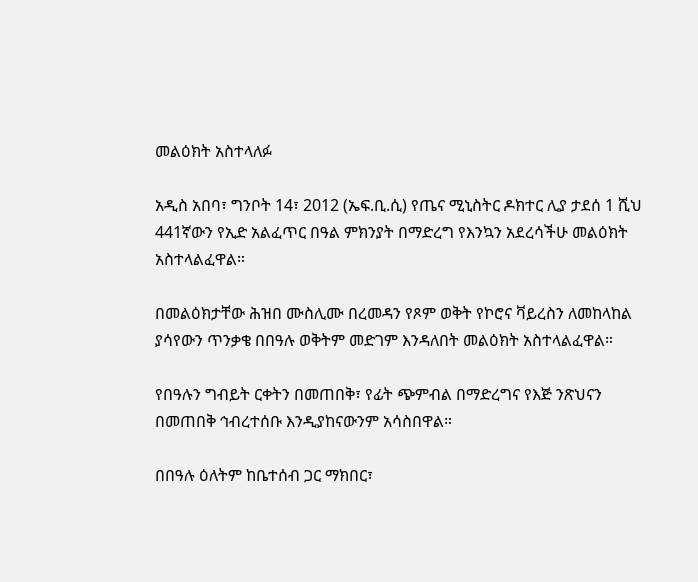መልዕክት አስተላለፉ

አዲስ አበባ፣ ግንቦት 14፣ 2012 (ኤፍ.ቢ.ሲ) የጤና ሚኒስትር ዶክተር ሊያ ታደሰ 1 ሺህ 441ኛውን የኢድ አልፈጥር በዓል ምክንያት በማድረግ የእንኳን አደረሳችሁ መልዕክት አስተላልፈዋል።

በመልዕክታቸው ሕዝበ ሙስሊሙ በረመዳን የጾም ወቅት የኮሮና ቫይረስን ለመከላከል ያሳየውን ጥንቃቄ በበዓሉ ወቅትም መድገም እንዳለበት መልዕክት አስተላልፈዋል።

የበዓሉን ግብይት ርቀትን በመጠበቅ፣ የፊት ጭምብል በማድረግና የእጅ ንጽህናን በመጠበቅ ኅብረተሰቡ እንዲያከናውንም አሳስበዋል።

በበዓሉ ዕለትም ከቤተሰብ ጋር ማክበር፣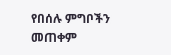የበሰሉ ምግቦችን መጠቀም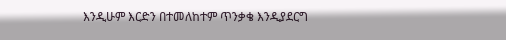እንዲሁም እርድን በተመለከተም ጥንቃቄ እንዲያደርግ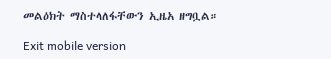መልዕክት ማስተላለፋቸውን ኢዜአ ዘግቧል።

Exit mobile version